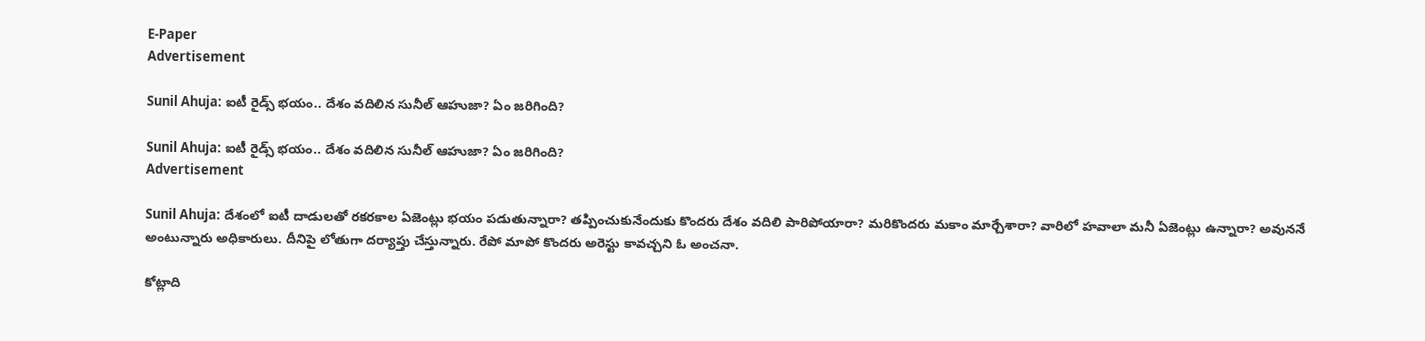E-Paper
Advertisement

Sunil Ahuja: ఐటీ రైడ్స్ భయం.. దేశం వదిలిన సునీల్ ఆహుజా? ఏం జరిగింది?

Sunil Ahuja: ఐటీ రైడ్స్ భయం.. దేశం వదిలిన సునీల్ ఆహుజా? ఏం జరిగింది?
Advertisement

Sunil Ahuja: దేశంలో ఐటీ దాడులతో రకరకాల ఏజెంట్లు భయం పడుతున్నారా? తప్పించుకునేందుకు కొందరు దేశం వదిలి పారిపోయారా? మరికొందరు మకాం మార్చేశారా? వారిలో హవాలా మనీ ఏజెంట్లు ఉన్నారా? అవుననే అంటున్నారు అధికారులు. దీనిపై లోతుగా దర్యాప్తు చేస్తున్నారు. రేపో మాపో కొందరు అరెస్టు కావచ్చని ఓ అంచనా.

కోట్లాది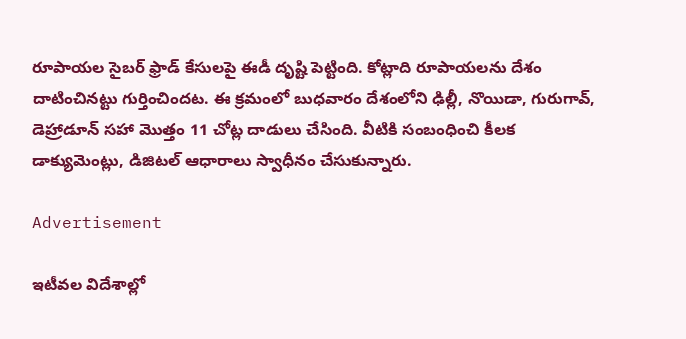రూపాయల సైబర్ ఫ్రాడ్ కేసులపై ఈడీ దృష్టి పెట్టింది. కోట్లాది రూపాయలను దేశం దాటించినట్టు గుర్తించిందట. ఈ క్రమంలో బుధవారం దేశంలోని ఢిల్లీ, నొయిడా, గురుగావ్, డెహ్రాడూన్ సహా మొత్తం 11 చోట్ల దాడులు చేసింది. వీటికి సంబంధించి కీలక డాక్యుమెంట్లు, డిజిటల్ ఆధారాలు స్వాధీనం చేసుకున్నారు.

Advertisement

ఇటీవల విదేశాల్లో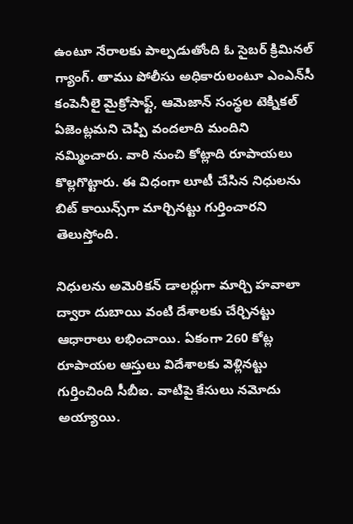ఉంటూ నేరాలకు పాల్పడుతోంది ఓ సైబర్ క్రిమినల్ గ్యాంగ్. తాము పోలీసు అధికారులంటూ ఎంఎన్‌సీ కంపెనీలై మైక్రోసాఫ్ట్, ఆమెజాన్ సంస్థల టెక్నికల్ ఏజెంట్లమని చెప్పి వందలాది మందిని నమ్మించారు. వారి నుంచి కోట్లాది రూపాయలు కొల్లగొట్టారు. ఈ విధంగా లూటీ చేసిన నిధులను బిట్ కాయిన్స్‌గా మార్చినట్టు గుర్తించారని తెలుస్తోంది.

నిధులను అమెరికన్ డాలర్లుగా మార్చి హవాలా ద్వారా దుబాయి వంటి దేశాలకు చేర్చినట్టు ఆధారాలు లభించాయి. ఏకంగా 260 కోట్ల రూపాయల ఆస్తులు విదేశాలకు వెళ్లినట్టు గుర్తించింది సీబీఐ. వాటిపై కేసులు నమోదు అయ్యాయి.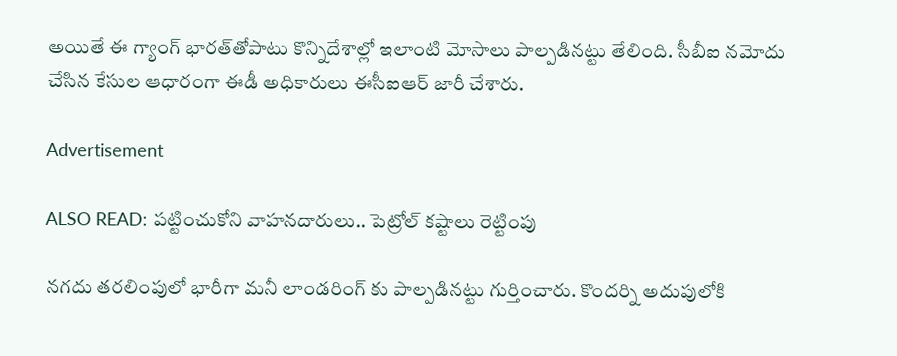అయితే ఈ గ్యాంగ్ భారత్‌తోపాటు కొన్నిదేశాల్లో ఇలాంటి మోసాలు పాల్పడినట్టు తేలింది. సీబీఐ నమోదు చేసిన కేసుల ఆధారంగా ఈడీ అధికారులు ఈసీఐఆర్ జారీ చేశారు.

Advertisement

ALSO READ: పట్టించుకోని వాహనదారులు.. పెట్రోల్ కష్టాలు రెట్టింపు

నగదు తరలింపులో భారీగా మనీ లాండరింగ్ కు పాల్పడినట్టు గుర్తించారు. కొందర్ని అదుపులోకి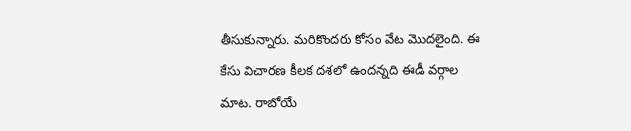తీసుకున్నారు. మరికొందరు కోసం వేట మొదలైంది. ఈ కేసు విచారణ కీలక దశలో ఉందన్నది ఈడీ వర్గాల మాట. రాబోయే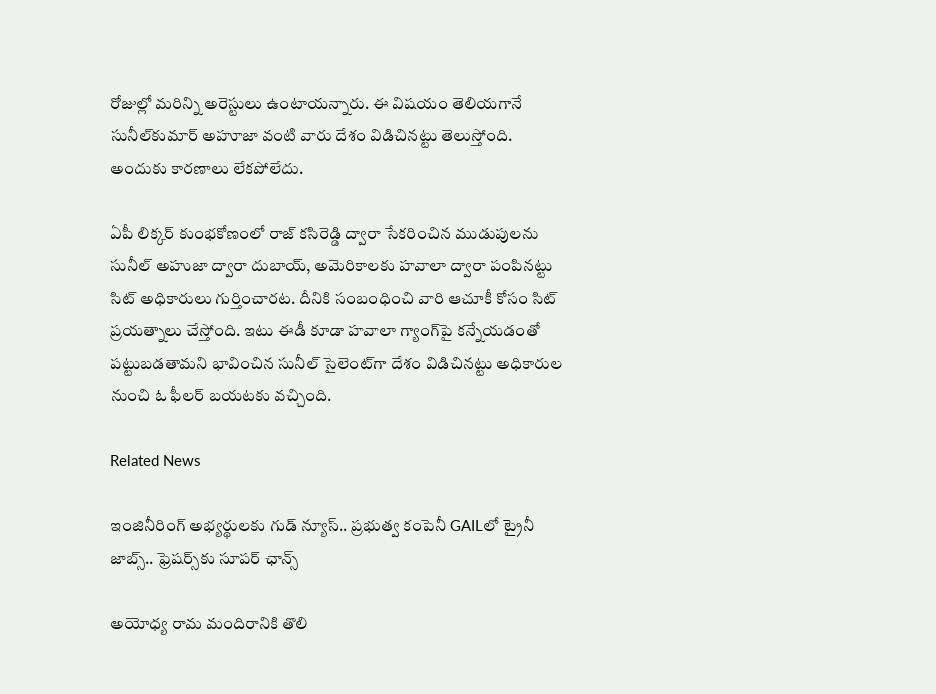రోజుల్లో మరిన్ని అరెస్టులు ఉంటాయన్నారు. ఈ విషయం తెలియగానే సునీల్‌కుమార్ అహూజా వంటి వారు దేశం విడిచినట్టు తెలుస్తోంది. అందుకు కారణాలు లేకపోలేదు.

ఏపీ లిక్కర్ కుంభకోణంలో రాజ్ కసిరెడ్డి ద్వారా సేకరించిన ముడుపులను సునీల్ అహుజా ద్వారా దుబాయ్, అమెరికాలకు హవాలా ద్వారా పంపినట్టు సిట్ అధికారులు గుర్తించారట. దీనికి సంబంధించి వారి ఆచూకీ కోసం సిట్ ప్రయత్నాలు చేస్తోంది. ఇటు ఈడీ కూడా హవాలా గ్యాంగ్‌పై కన్నేయడంతో పట్టుబడతామని భావించిన సునీల్ సైలెంట్‌గా దేశం విడిచినట్టు అధికారుల నుంచి ఓ ఫీలర్ బయటకు వచ్చింది.

Related News

ఇంజినీరింగ్ అభ్యర్థులకు గుడ్ న్యూస్.. ప్రభుత్వ కంపెనీ GAILలో ట్రైనీ జాబ్స్.. ఫ్రెషర్స్‌కు సూపర్ ఛాన్స్

అయోధ్య రామ మందిరానికి తొలి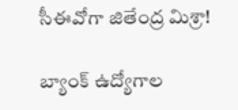సీఈవో‌గా జితేంద్ర మిశ్రా!

బ్యాంక్ ఉద్యోగాల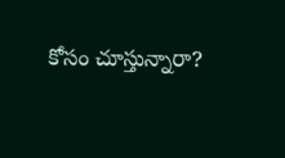కోసం చూస్తున్నారా?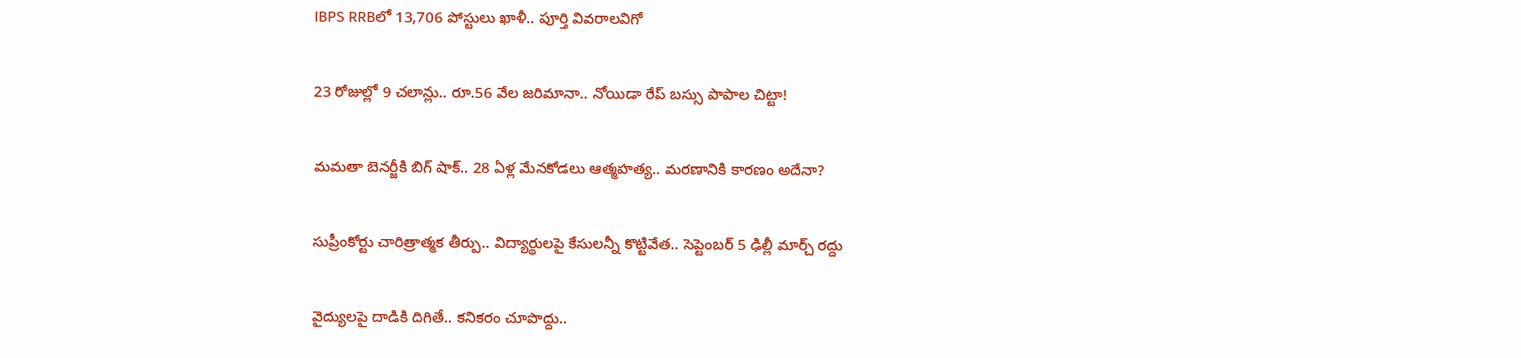IBPS RRBలో 13,706 పోస్టులు ఖాళీ.. పూర్తి వివరాలవిగో

23 రోజుల్లో 9 చలాన్లు.. రూ.56 వేల జరిమానా.. నోయిడా రేప్ బస్సు పాపాల చిట్టా!

మమతా బెనర్జీకి బిగ్ షాక్.. 28 ఏళ్ల మేనకోడలు ఆత్మహత్య.. మరణానికి కారణం అదేనా?

సుప్రీంకోర్టు చారిత్రాత్మక తీర్పు.. విద్యార్థులపై కేసులన్నీ కొట్టివేత.. సెప్టెంబర్ 5 ఢిల్లీ మార్చ్ రద్దు

వైద్యులపై దాడికి దిగితే.. కనికరం చూపొద్దు..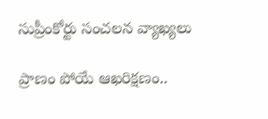సుప్రీంకోర్టు సంచలన వ్యాఖ్యలు

ప్రాణం పోయే ఆఖరిక్షణం..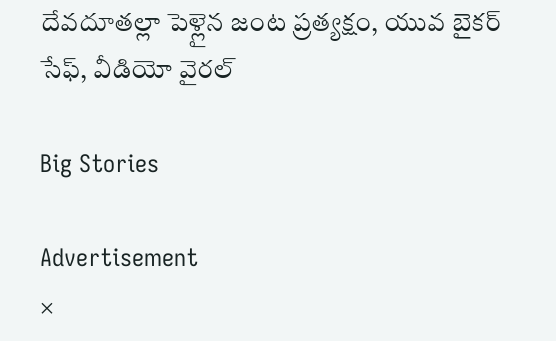దేవదూతల్లా పెళ్లైన జంట ప్రత్యక్షం, యువ బైకర్ సేఫ్, వీడియో వైరల్

Big Stories

Advertisement
×